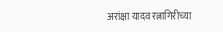अरांक्षा यादव रत्नागिरीच्या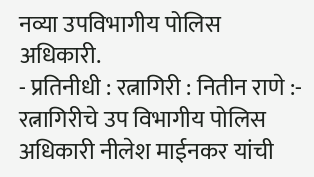नव्या उपविभागीय पोलिस अधिकारी.
- प्रतिनीधी : रत्नागिरी : नितीन राणे :- रत्नागिरीचे उप विभागीय पोलिस अधिकारी नीलेश माईनकर यांची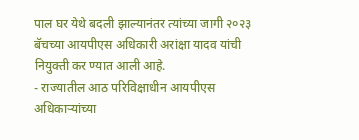पाल घर येथे बदली झाल्यानंतर त्यांच्या जागी २०२३ बॅचच्या आयपीएस अधिकारी अरांक्षा यादव यांची नियुक्ती कर ण्यात आली आहे.
- राज्यातील आठ परिविक्षाधीन आयपीएस अधिकाऱ्यांच्या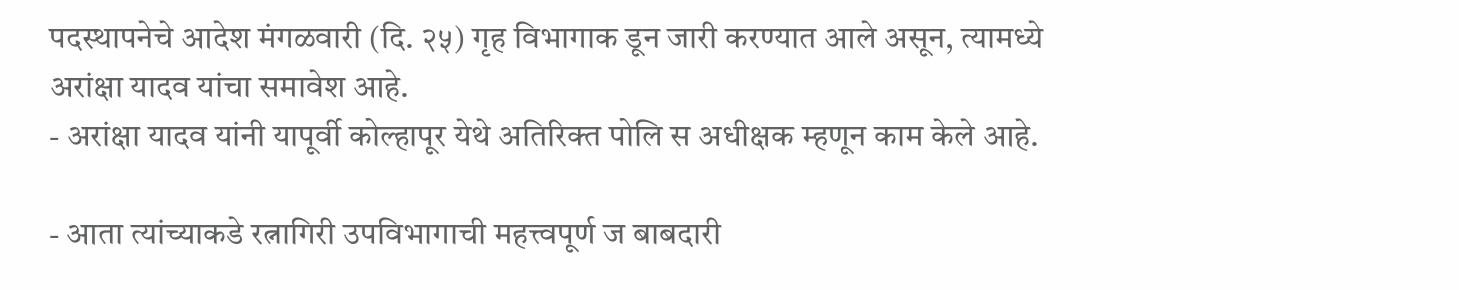पदस्थापनेचे आदेश मंगळवारी (दि. २५) गृह विभागाक डून जारी करण्यात आले असून, त्यामध्ये अरांक्षा यादव यांचा समावेश आहे.
- अरांक्षा यादव यांनी यापूर्वी कोल्हापूर येथे अतिरिक्त पोलि स अधीक्षक म्हणून काम केले आहे.

- आता त्यांच्याकडे रत्नागिरी उपविभागाची महत्त्वपूर्ण ज बाबदारी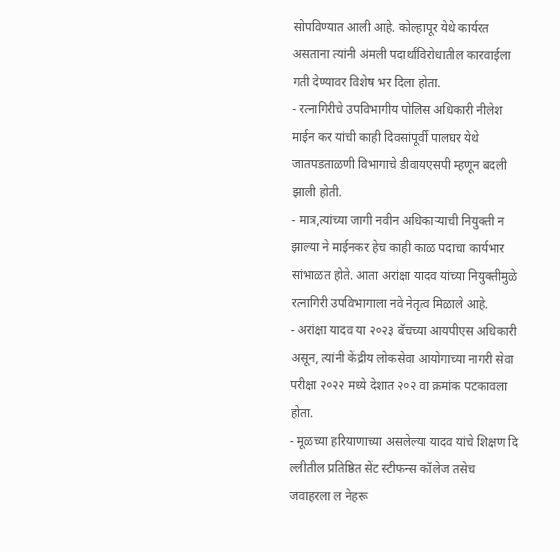सोपविण्यात आली आहे. कोल्हापूर येथे कार्यरत असताना त्यांनी अंमली पदार्थांविरोधातील कारवाईला गती देण्यावर विशेष भर दिला होता.
- रत्नागिरीचे उपविभागीय पोलिस अधिकारी नीलेश माईन कर यांची काही दिवसांपूर्वी पालघर येथे जातपडताळणी विभागाचे डीवायएसपी म्हणून बदली झाली होती.
- मात्र,त्यांच्या जागी नवीन अधिकाऱ्याची नियुक्ती न झाल्या ने माईनकर हेच काही काळ पदाचा कार्यभार सांभाळत होते. आता अरांक्षा यादव यांच्या नियुक्तीमुळे रत्नागिरी उपविभागाला नवे नेतृत्व मिळाले आहे.
- अरांक्षा यादव या २०२३ बॅचच्या आयपीएस अधिकारी असून, त्यांनी केंद्रीय लोकसेवा आयोगाच्या नागरी सेवा परीक्षा २०२२ मध्ये देशात २०२ वा क्रमांक पटकावला होता.
- मूळच्या हरियाणाच्या असलेल्या यादव यांचे शिक्षण दि ल्लीतील प्रतिष्ठित सेंट स्टीफन्स कॉलेज तसेच जवाहरला ल नेहरू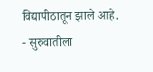विद्यापीठातून झाले आहे.
- सुरुवातीला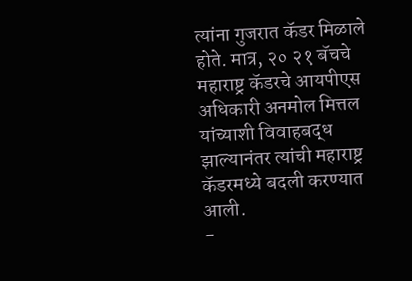त्यांना गुजरात कॅडर मिळाले होते. मात्र, २० २१ बॅचचे महाराष्ट्र कॅडरचे आयपीएस अधिकारी अनमोल मित्तल यांच्याशी विवाहबद्ध झाल्यानंतर त्यांची महाराष्ट्र कॅडरमध्ये बदली करण्यात आली.
-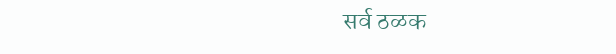सर्व ठळक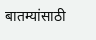बातम्यांसाठी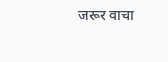जरूर वाचा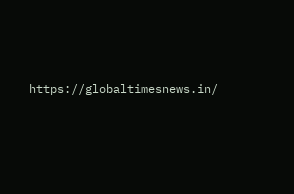https://globaltimesnews.in/